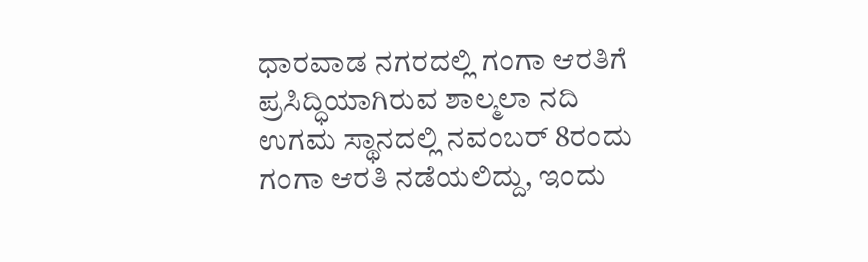ಧಾರವಾಡ ನಗರದಲ್ಲಿ ಗಂಗಾ ಆರತಿಗೆ ಪ್ರಸಿದ್ಧಿಯಾಗಿರುವ ಶಾಲ್ಮಲಾ ನದಿ ಉಗಮ ಸ್ಥಾನದಲ್ಲಿ ನವಂಬರ್ 8ರಂದು ಗಂಗಾ ಆರತಿ ನಡೆಯಲಿದ್ದು, ಇಂದು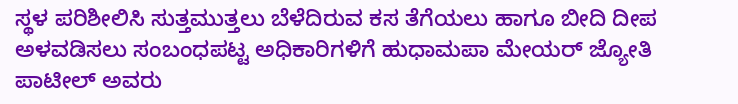ಸ್ಥಳ ಪರಿಶೀಲಿಸಿ ಸುತ್ತಮುತ್ತಲು ಬೆಳೆದಿರುವ ಕಸ ತೆಗೆಯಲು ಹಾಗೂ ಬೀದಿ ದೀಪ ಅಳವಡಿಸಲು ಸಂಬಂಧಪಟ್ಟ ಅಧಿಕಾರಿಗಳಿಗೆ ಹುಧಾಮಪಾ ಮೇಯರ್ ಜ್ಯೋತಿ ಪಾಟೀಲ್ ಅವರು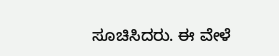ಸೂಚಿಸಿದರು. ಈ ವೇಳೆ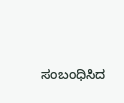ಸಂಬಂಧಿಸಿದ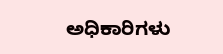ಅಧಿಕಾರಿಗಳು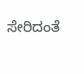ಸೇರಿದಂತೆ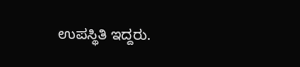ಉಪಸ್ಥಿತಿ ಇದ್ದರು.